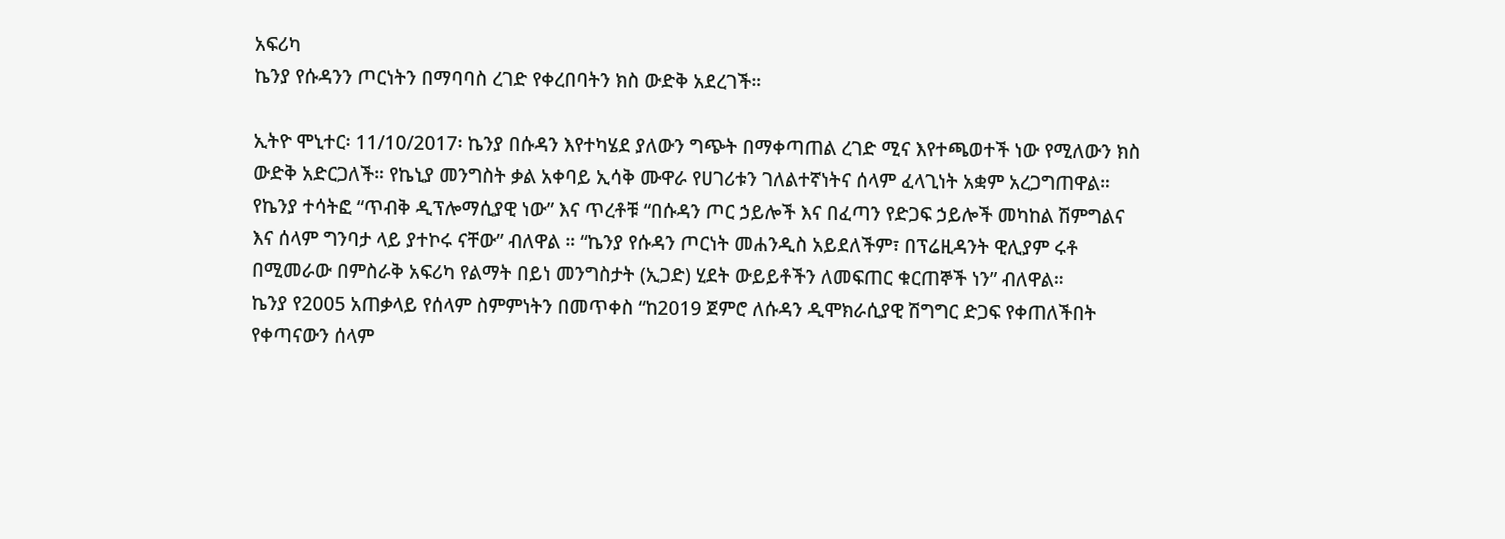አፍሪካ
ኬንያ የሱዳንን ጦርነትን በማባባስ ረገድ የቀረበባትን ክስ ውድቅ አደረገች።

ኢትዮ ሞኒተር፡ 11/10/2017፡ ኬንያ በሱዳን እየተካሄደ ያለውን ግጭት በማቀጣጠል ረገድ ሚና እየተጫወተች ነው የሚለውን ክስ ውድቅ አድርጋለች። የኬኒያ መንግስት ቃል አቀባይ ኢሳቅ ሙዋራ የሀገሪቱን ገለልተኛነትና ሰላም ፈላጊነት አቋም አረጋግጠዋል።
የኬንያ ተሳትፎ “ጥብቅ ዲፕሎማሲያዊ ነው” እና ጥረቶቹ “በሱዳን ጦር ኃይሎች እና በፈጣን የድጋፍ ኃይሎች መካከል ሽምግልና እና ሰላም ግንባታ ላይ ያተኮሩ ናቸው” ብለዋል ። “ኬንያ የሱዳን ጦርነት መሐንዲስ አይደለችም፣ በፕሬዚዳንት ዊሊያም ሩቶ በሚመራው በምስራቅ አፍሪካ የልማት በይነ መንግስታት (ኢጋድ) ሂደት ውይይቶችን ለመፍጠር ቁርጠኞች ነን” ብለዋል።
ኬንያ የ2005 አጠቃላይ የሰላም ስምምነትን በመጥቀስ “ከ2019 ጀምሮ ለሱዳን ዲሞክራሲያዊ ሽግግር ድጋፍ የቀጠለችበት የቀጣናውን ሰላም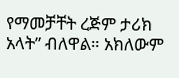የማመቻቸት ረጅም ታሪክ አላት” ብለዋል። አክለውም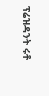ፕሬዝዳንት ሩቶ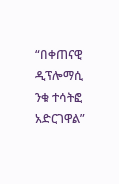“በቀጠናዊ ዲፕሎማሲ ንቁ ተሳትፎ አድርገዋል”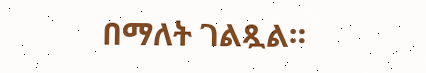በማለት ገልጿል።